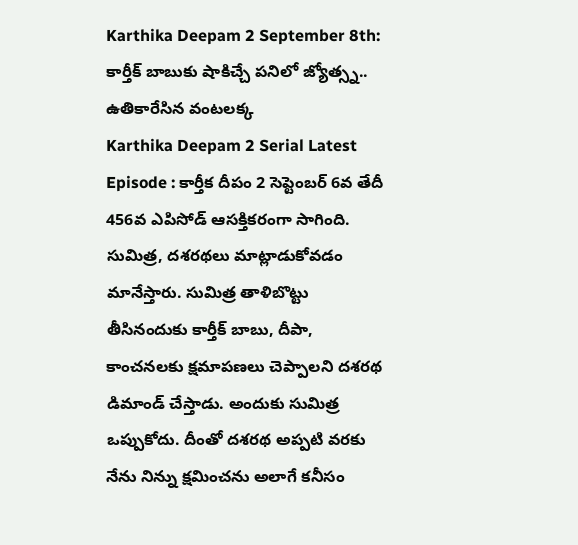Karthika Deepam 2 September 8th: కార్తీక్ బాబుకు షాకిచ్చే పనిలో జ్యోత్స్న.. ఉతికారేసిన వంటలక్క
Karthika Deepam 2 Serial Latest Episode : కార్తీక దీపం 2 సెప్టెంబర్ 6వ తేదీ 456వ ఎపిసోడ్ ఆసక్తికరంగా సాగింది. సుమిత్ర, దశరథలు మాట్లాడుకోవడం మానేస్తారు. సుమిత్ర తాళిబొట్టు తీసినందుకు కార్తీక్ బాబు, దీపా, కాంచనలకు క్షమాపణలు చెప్పాలని దశరథ డిమాండ్ చేస్తాడు. అందుకు సుమిత్ర ఒప్పుకోదు. దీంతో దశరథ అప్పటి వరకు నేను నిన్ను క్షమించను అలాగే కనీసం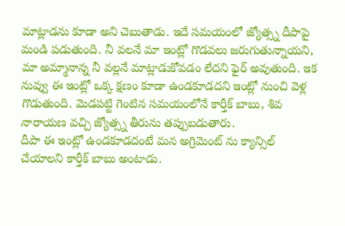మాట్లాడను కూడా అని చెబుతాడు. ఇదే సమయంలో జ్యోత్స్న దీపాపై మండి పడుతుంది. నీ వలనే మా ఇంట్లో గొడవలు జరుగుతున్నాయని, మా అమ్మానాన్న నీ వల్లనే మాట్లాడుకోవడం లేదని ఫైర్ అవుతుంది. ఇక నువ్వు ఈ ఇంట్లో ఒక్క క్షణం కూడా ఉండకూడదని ఇంట్లో నుంచి వెళ్ల గొడుతుంది. మెడపట్టి గెంటిన సమయంలోనే కార్తీక్ బాబు, శివ నారాయణ వచ్చి జ్యోత్స్న తీరును తప్పుబడుతారు.
దీపా ఈ ఇంట్లో ఉండకూడదంటే మన అగ్రిమెంట్ ను క్యాన్సిల్ చేయాలని కార్తీక్ బాబు అంటాడు.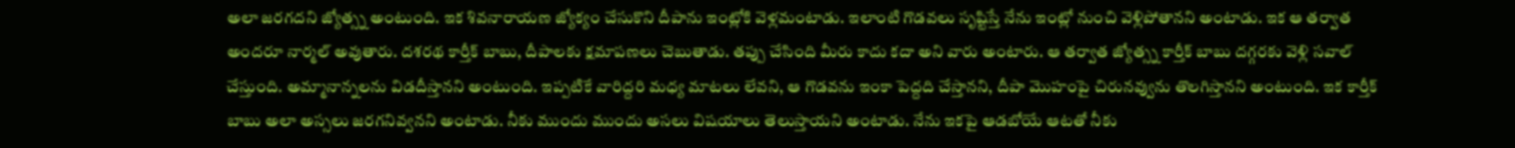అలా జరగదని జ్యోత్స్న అంటుంది. ఇక శివనారాయణ జ్యోక్యం చేసుకొని దీపాను ఇంట్లోకి వెళ్లమంటాడు. ఇలాంటి గొడవలు సృష్టిస్తే నేను ఇంట్లో నుంచి వెళ్లిపోతానని అంటాడు. ఇక ఆ తర్వాత అందరూ నార్మల్ అవుతారు. దశరథ కార్తీక్ బాబు, దీపాలకు క్షమాపణలు చెబుతాడు. తప్పు చేసింది మీరు కాదు కదా అని వారు అంటారు. ఆ తర్వాత జ్యోత్స్న కార్తీక్ బాబు దగ్గరకు వెళ్లి సవాల్ చేస్తుంది. అమ్మానాన్నలను విడదీస్తానని అంటుంది. ఇప్పటికే వారిద్దరి మధ్య మాటలు లేవని, ఆ గొడవను ఇంకా పెద్దది చేస్తానని, దీపా మొహంపై చిరునవ్వును తొలగిస్తానని అంటుంది. ఇక కార్తీక్ బాబు అలా అస్సలు జరగనివ్వనని అంటాడు. నీకు ముందు ముందు అసలు విషయాలు తెలుస్తాయని అంటాడు. నేను ఇకపై ఆడబోయే ఆటతో నీకు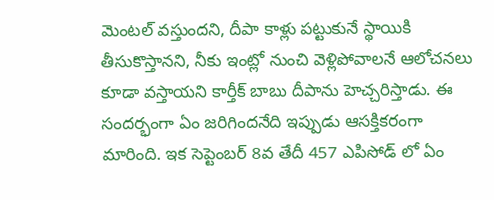మెంటల్ వస్తుందని, దీపా కాళ్లు పట్టుకునే స్థాయికి తీసుకొస్తానని, నీకు ఇంట్లో నుంచి వెళ్లిపోవాలనే ఆలోచనలు కూడా వస్తాయని కార్తీక్ బాబు దీపాను హెచ్చరిస్తాడు. ఈ సందర్భంగా ఏం జరిగిందనేది ఇప్పుడు ఆసక్తికరంగా మారింది. ఇక సెప్టెంబర్ 8వ తేదీ 457 ఎపిసోడ్ లో ఏం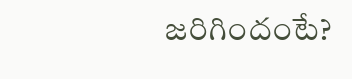జరిగిందంటే?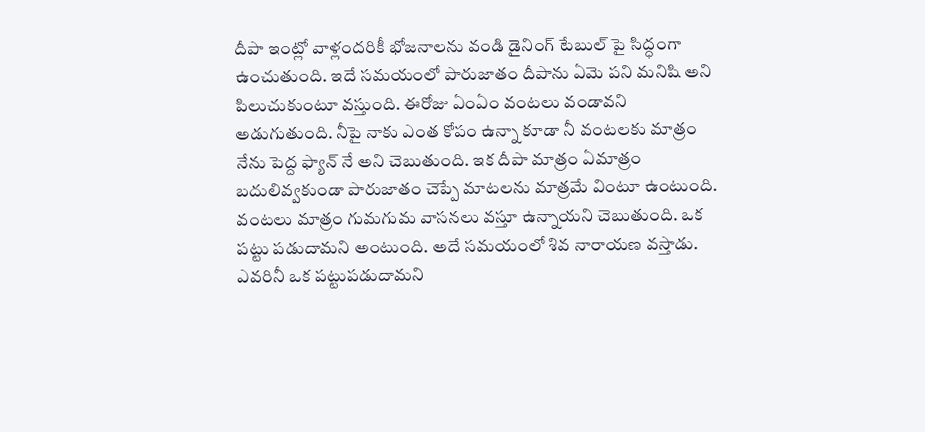దీపా ఇంట్లో వాళ్లందరికీ భోజనాలను వండి డైనింగ్ టేబుల్ పై సిద్ధంగా ఉంచుతుంది. ఇదే సమయంలో పారుజాతం దీపాను ఏమె పని మనిషి అని పిలుచుకుంటూ వస్తుంది. ఈరోజు ఏంఏం వంటలు వండావని అడుగుతుంది. నీపై నాకు ఎంత కోపం ఉన్నా కూడా నీ వంటలకు మాత్రం నేను పెద్ద ఫ్యాన్ నే అని చెబుతుంది. ఇక దీపా మాత్రం ఏమాత్రం బదులివ్వకుండా పారుజాతం చెప్పే మాటలను మాత్రమే వింటూ ఉంటుంది. వంటలు మాత్రం గుమగుమ వాసనలు వస్తూ ఉన్నాయని చెబుతుంది. ఒక పట్టు పడుదామని అంటుంది. అదే సమయంలో శివ నారాయణ వస్తాడు. ఎవరినీ ఒక పట్టుపడుదామని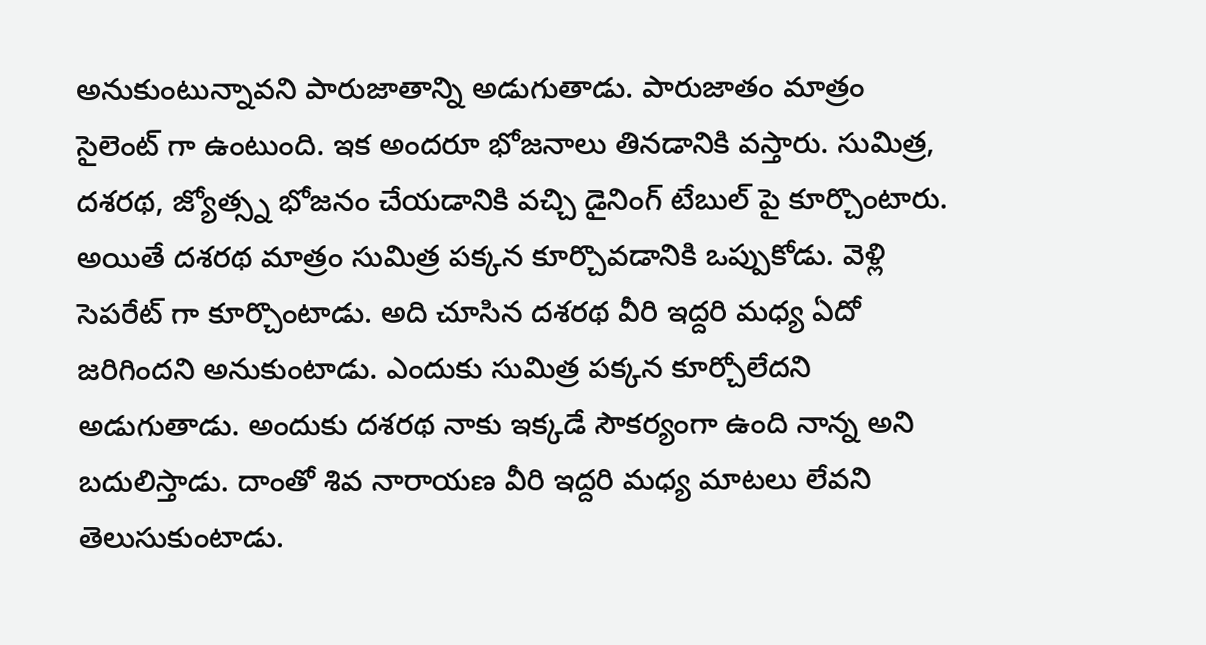అనుకుంటున్నావని పారుజాతాన్ని అడుగుతాడు. పారుజాతం మాత్రం సైలెంట్ గా ఉంటుంది. ఇక అందరూ భోజనాలు తినడానికి వస్తారు. సుమిత్ర, దశరథ, జ్యోత్స్న భోజనం చేయడానికి వచ్చి డైనింగ్ టేబుల్ పై కూర్చొంటారు. అయితే దశరథ మాత్రం సుమిత్ర పక్కన కూర్చొవడానికి ఒప్పుకోడు. వెళ్లి సెపరేట్ గా కూర్చొంటాడు. అది చూసిన దశరథ వీరి ఇద్దరి మధ్య ఏదో జరిగిందని అనుకుంటాడు. ఎందుకు సుమిత్ర పక్కన కూర్చోలేదని అడుగుతాడు. అందుకు దశరథ నాకు ఇక్కడే సౌకర్యంగా ఉంది నాన్న అని బదులిస్తాడు. దాంతో శివ నారాయణ వీరి ఇద్దరి మధ్య మాటలు లేవని తెలుసుకుంటాడు.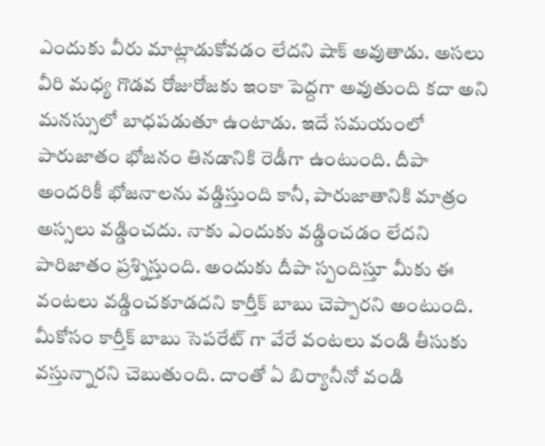ఎందుకు వీరు మాట్లాడుకోవడం లేదని షాక్ అవుతాడు. అసలు వీరి మధ్య గొడవ రోజురోజకు ఇంకా పెద్దగా అవుతుంది కదా అని మనస్సులో బాధపడుతూ ఉంటాడు. ఇదే సమయంలో పారుజాతం భోజనం తినడానికి రెడీగా ఉంటుంది. దీపా అందరికీ భోజనాలను వడ్డిస్తుంది కానీ, పారుజాతానికి మాత్రం అస్సలు వడ్డించదు. నాకు ఎందుకు వడ్డించడం లేదని పారిజాతం ప్రశ్నిస్తుంది. అందుకు దీపా స్పందిస్తూ మీకు ఈ వంటలు వడ్డించకూడదని కార్తీక్ బాబు చెప్పారని అంటుంది. మీకోసం కార్తీక్ బాబు సెపరేట్ గా వేరే వంటలు వండి తీసుకు వస్తున్నారని చెబుతుంది. దాంతో ఏ బిర్యానీనో వండి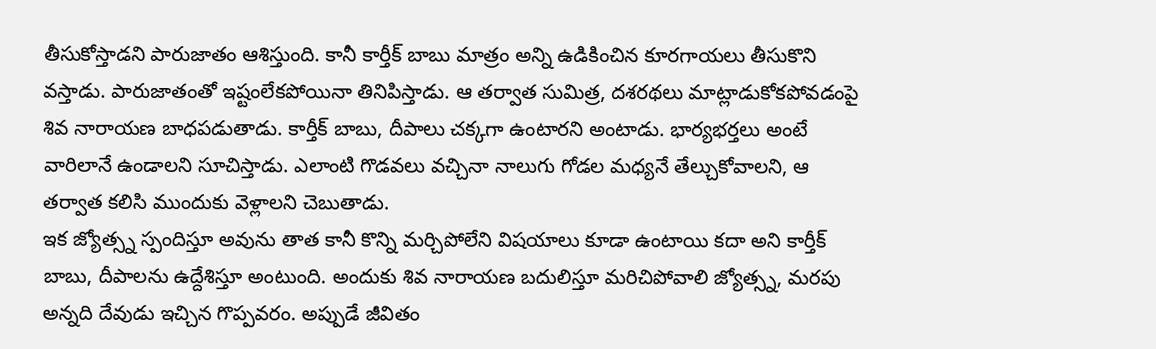తీసుకోస్తాడని పారుజాతం ఆశిస్తుంది. కానీ కార్తీక్ బాబు మాత్రం అన్ని ఉడికించిన కూరగాయలు తీసుకొని వస్తాడు. పారుజాతంతో ఇష్టంలేకపోయినా తినిపిస్తాడు. ఆ తర్వాత సుమిత్ర, దశరథలు మాట్లాడుకోకపోవడంపై శివ నారాయణ బాధపడుతాడు. కార్తీక్ బాబు, దీపాలు చక్కగా ఉంటారని అంటాడు. భార్యభర్తలు అంటే వారిలానే ఉండాలని సూచిస్తాడు. ఎలాంటి గొడవలు వచ్చినా నాలుగు గోడల మధ్యనే తేల్చుకోవాలని, ఆ తర్వాత కలిసి ముందుకు వెళ్లాలని చెబుతాడు.
ఇక జ్యోత్స్న స్పందిస్తూ అవును తాత కానీ కొన్ని మర్చిపోలేని విషయాలు కూడా ఉంటాయి కదా అని కార్తీక్ బాబు, దీపాలను ఉద్దేశిస్తూ అంటుంది. అందుకు శివ నారాయణ బదులిస్తూ మరిచిపోవాలి జ్యోత్స్న, మరపు అన్నది దేవుడు ఇచ్చిన గొప్పవరం. అప్పుడే జీవితం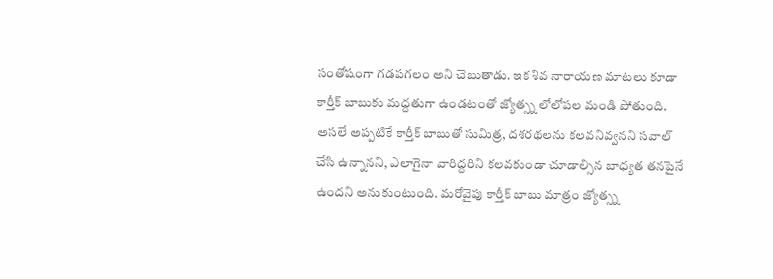సంతోషంగా గడపగలం అని చెబుతాడు. ఇక శివ నారాయణ మాటలు కూడా కార్తీక్ బాబుకు మద్దతుగా ఉండటంతో జ్యోత్స్న లోలోపల మండి పోతుంది. అసలే అప్పటికే కార్తీక్ బాబుతో సుమిత్ర, దశరథలను కలవనివ్వనని సవాల్ చేసి ఉన్నానని, ఎలాగైనా వారిద్దరిని కలవకుండా చూడాల్సిన బాధ్యత తనపైనే ఉందని అనుకుంటుంది. మరోవైపు కార్తీక్ బాబు మాత్రం జ్యోత్స్న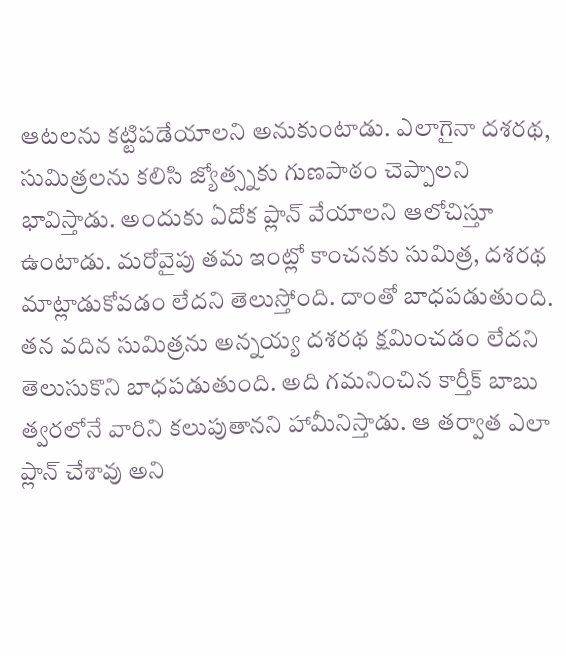ఆటలను కట్టిపడేయాలని అనుకుంటాడు. ఎలాగైనా దశరథ, సుమిత్రలను కలిసి జ్యోత్స్నకు గుణపాఠం చెప్పాలని భావిస్తాడు. అందుకు ఏదోక ప్లాన్ వేయాలని ఆలోచిస్తూ ఉంటాడు. మరోవైపు తమ ఇంట్లో కాంచనకు సుమిత్ర, దశరథ మాట్లాడుకోవడం లేదని తెలుస్తోంది. దాంతో బాధపడుతుంది. తన వదిన సుమిత్రను అన్నయ్య దశరథ క్షమించడం లేదని తెలుసుకొని బాధపడుతుంది. అది గమనించిన కార్తీక్ బాబు త్వరలోనే వారిని కలుపుతానని హామీనిస్తాడు. ఆ తర్వాత ఎలా ప్లాన్ చేశావు అని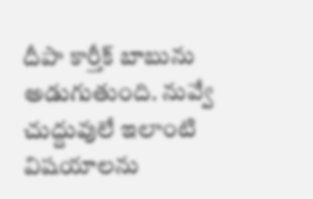దీపా కార్తీక్ బాబును అడుగుతుంది. నువ్వే చుద్దువులే ఇలాంటి విషయాలను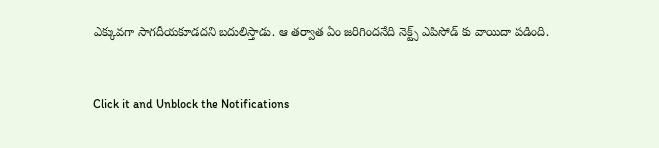ఎక్కువగా సాగదీయకూడదని బదులిస్తాడు. ఆ తర్వాత ఏం జరిగిందనేది నెక్ట్స్ ఎపిసోడ్ కు వాయిదా పడింది.


Click it and Unblock the Notifications